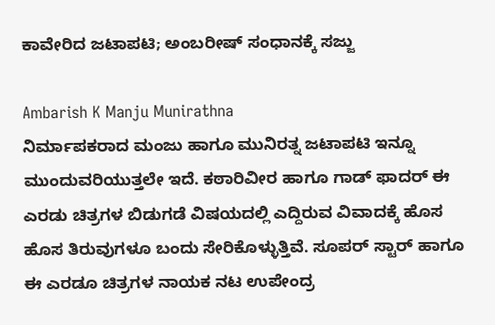ಕಾವೇರಿದ ಜಟಾಪಟಿ; ಅಂಬರೀಷ್ ಸಂಧಾನಕ್ಕೆ ಸಜ್ಜು

Ambarish K Manju Munirathna
ನಿರ್ಮಾಪಕರಾದ ಮಂಜು ಹಾಗೂ ಮುನಿರತ್ನ ಜಟಾಪಟಿ ಇನ್ನೂ ಮುಂದುವರಿಯುತ್ತಲೇ ಇದೆ. ಕಠಾರಿವೀರ ಹಾಗೂ ಗಾಡ್ ಫಾದರ್ ಈ ಎರಡು ಚಿತ್ರಗಳ ಬಿಡುಗಡೆ ವಿಷಯದಲ್ಲಿ ಎದ್ದಿರುವ ವಿವಾದಕ್ಕೆ ಹೊಸ ಹೊಸ ತಿರುವುಗಳೂ ಬಂದು ಸೇರಿಕೊಳ್ಳುತ್ತಿವೆ. ಸೂಪರ್ ಸ್ಟಾರ್ ಹಾಗೂ ಈ ಎರಡೂ ಚಿತ್ರಗಳ ನಾಯಕ ನಟ ಉಪೇಂದ್ರ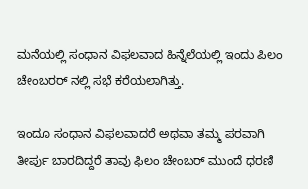ಮನೆಯಲ್ಲಿ ಸಂಧಾನ ವಿಫಲವಾದ ಹಿನ್ನೆಲೆಯಲ್ಲಿ ಇಂದು ಪಿಲಂ ಚೇಂಬರರ್ ನಲ್ಲಿ ಸಭೆ ಕರೆಯಲಾಗಿತ್ತು.

ಇಂದೂ ಸಂಧಾನ ವಿಫಲವಾದರೆ ಅಥವಾ ತಮ್ಮ ಪರವಾಗಿ ತೀರ್ಪು ಬಾರದಿದ್ದರೆ ತಾವು ಫಿಲಂ ಚೇಂಬರ್ ಮುಂದೆ ಧರಣಿ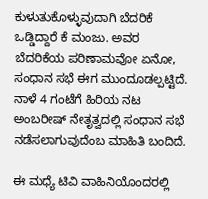ಕುಳುತುಕೊಳ್ಳುವುದಾಗಿ ಬೆದರಿಕೆ ಒಡ್ಡಿದ್ದಾರೆ ಕೆ ಮಂಜು. ಅವರ ಬೆದರಿಕೆಯ ಪರಿಣಾಮವೋ ಏನೋ, ಸಂಧಾನ ಸಭೆ ಈಗ ಮುಂದೂಡಲ್ಪಟ್ಟಿದೆ. ನಾಳೆ 4 ಗಂಟೆಗೆ ಹಿರಿಯ ನಟ ಅಂಬರೀಷ್ ನೇತೃತ್ವದಲ್ಲಿ ಸಂಧಾನ ಸಭೆ ನಡೆಸಲಾಗುವುದೆಂಬ ಮಾಹಿತಿ ಬಂದಿದೆ.

ಈ ಮಧ್ಯೆ ಟಿವಿ ವಾಹಿನಿಯೊಂದರಲ್ಲಿ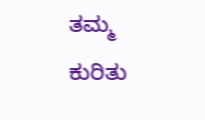ತಮ್ಮ ಕುರಿತು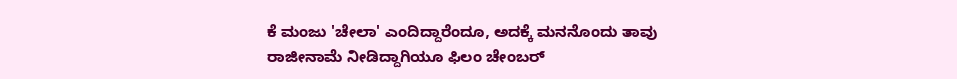ಕೆ ಮಂಜು 'ಚೇಲಾ' ಎಂದಿದ್ದಾರೆಂದೂ, ಅದಕ್ಕೆ ಮನನೊಂದು ತಾವು ರಾಜೀನಾಮೆ ನೀಡಿದ್ದಾಗಿಯೂ ಫಿಲಂ ಚೇಂಬರ್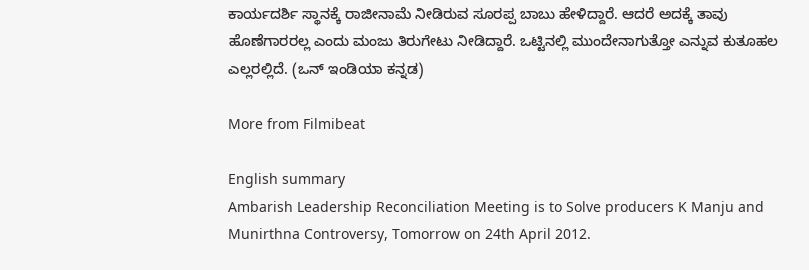ಕಾರ್ಯದರ್ಶಿ ಸ್ಥಾನಕ್ಕೆ ರಾಜೀನಾಮೆ ನೀಡಿರುವ ಸೂರಪ್ಪ ಬಾಬು ಹೇಳಿದ್ದಾರೆ. ಆದರೆ ಅದಕ್ಕೆ ತಾವು ಹೊಣೆಗಾರರಲ್ಲ ಎಂದು ಮಂಜು ತಿರುಗೇಟು ನೀಡಿದ್ದಾರೆ. ಒಟ್ಟಿನಲ್ಲಿ ಮುಂದೇನಾಗುತ್ತೋ ಎನ್ನುವ ಕುತೂಹಲ ಎಲ್ಲರಲ್ಲಿದೆ. (ಒನ್ ಇಂಡಿಯಾ ಕನ್ನಡ)

More from Filmibeat

English summary
Ambarish Leadership Reconciliation Meeting is to Solve producers K Manju and Munirthna Controversy, Tomorrow on 24th April 2012.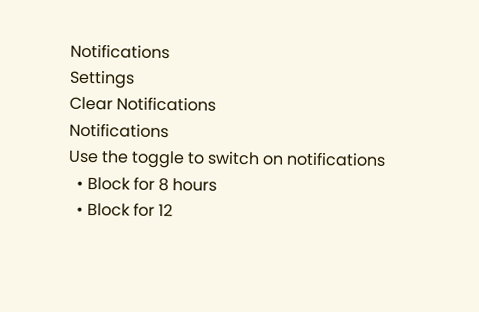Notifications
Settings
Clear Notifications
Notifications
Use the toggle to switch on notifications
  • Block for 8 hours
  • Block for 12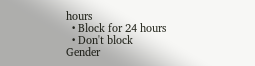hours
  • Block for 24 hours
  • Don't block
Gender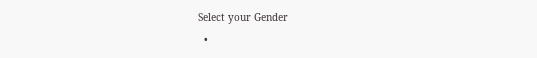Select your Gender
  •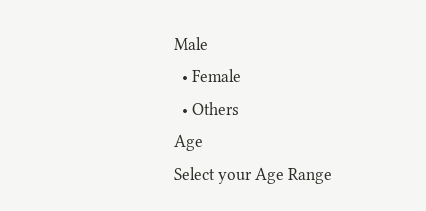Male
  • Female
  • Others
Age
Select your Age Range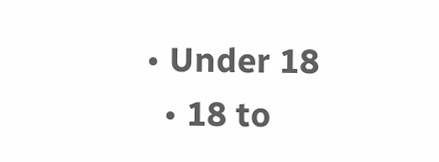• Under 18
  • 18 to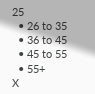25
  • 26 to 35
  • 36 to 45
  • 45 to 55
  • 55+
X